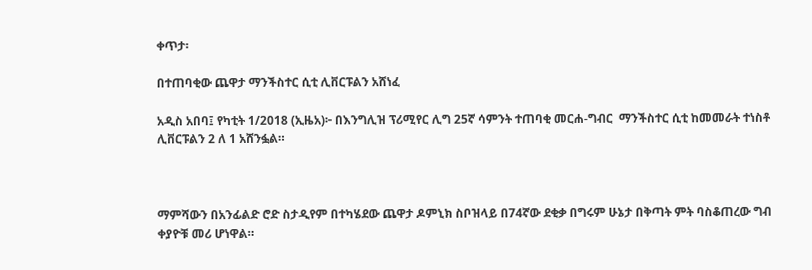ቀጥታ፡

በተጠባቂው ጨዋታ ማንችስተር ሲቲ ሊቨርፑልን አሸነፈ

አዲስ አበባ፤ የካቲት 1/2018 (ኢዜአ)፦ በእንግሊዝ ፕሪሚየር ሊግ 25ኛ ሳምንት ተጠባቂ መርሐ-ግብር  ማንችስተር ሲቲ ከመመራት ተነስቶ ሊቨርፑልን 2 ለ 1 አሸንፏል።



ማምሻውን በአንፊልድ ሮድ ስታዲየም በተካሄደው ጨዋታ ዶምኒክ ስቦዝላይ በ74ኛው ደቂቃ በግሩም ሁኔታ በቅጣት ምት ባስቆጠረው ግብ ቀያዮቹ መሪ ሆነዋል።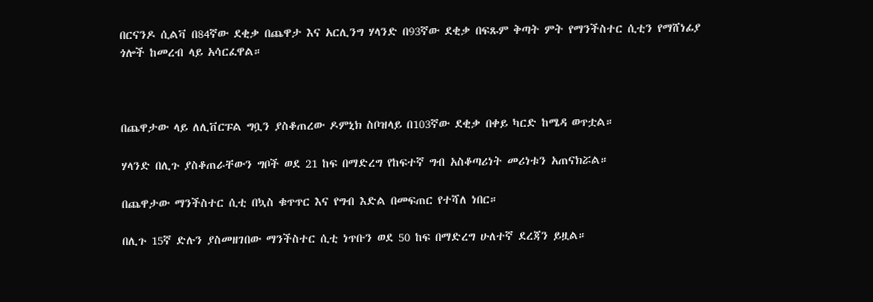በርናንዶ ሲልቫ በ84ኛው ደቂቃ በጨዋታ እና አርሊንግ ሃላንድ በ93ኛው ደቂቃ በፍጹም ቅጣት ምት የማንችስተር ሲቲን የማሸነፊያ ጎሎች ከመረብ ላይ አሳርፈዋል።



በጨዋታው ላይ ለሊቨርፑል ግቧን ያስቆጠረው ዶምኒክ ስቦዝላይ በ103ኛው ደቂቃ በቀይ ካርድ ከሜዳ ወጥቷል።

ሃላንድ በሊጉ ያስቆጠራቸውን ግቦች ወደ 21 ከፍ በማድረግ የከፍተኛ ግብ አስቆጣሪነት መሪነቱን አጠናክሯል።

በጨዋታው ማንችስተር ሲቲ በኳስ ቁጥጥር እና የግብ እድል በመፍጠር የተሻለ ነበር።

በሊጉ 15ኛ ድሉን ያስመዘገበው ማንችስተር ሲቲ ነጥቡን ወደ 50 ከፍ በማድረግ ሁለተኛ ደረጃን ይዟል።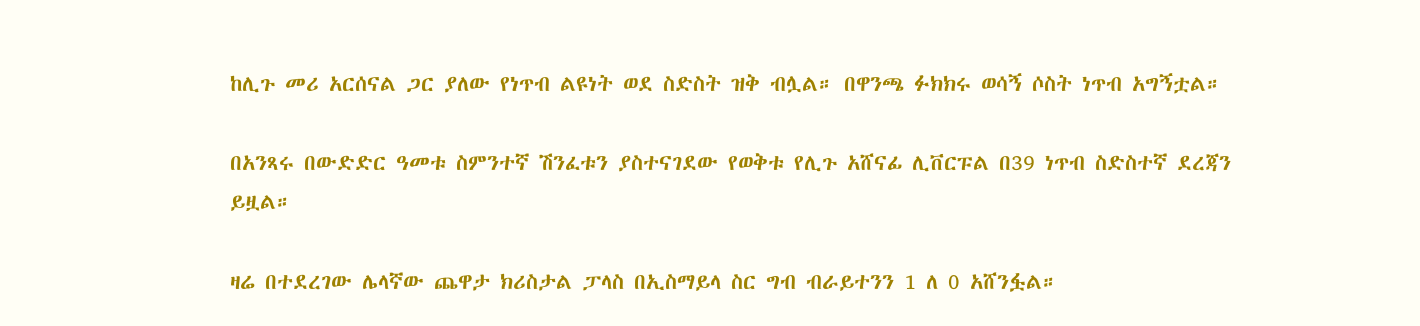ከሊጉ መሪ አርሰናል ጋር ያለው የነጥብ ልዩነት ወደ ስድስት ዝቅ ብሏል። በዋንጫ ፉክክሩ ወሳኝ ሶስት ነጥብ አግኝቷል።

በአንጻሩ በውድድር ዓመቱ ስምንተኛ ሽንፈቱን ያስተናገደው የወቅቱ የሊጉ አሸናፊ ሊቨርፑል በ39 ነጥብ ስድስተኛ ደረጃን ይዟል።

ዛሬ በተደረገው ሌላኛው ጨዋታ ክሪስታል ፓላስ በኢስማይላ ስር ግብ ብራይተንን 1 ለ 0 አሸንፏል።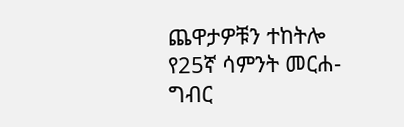ጨዋታዎቹን ተከትሎ የ25ኛ ሳምንት መርሐ-ግብር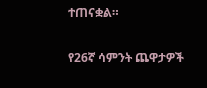ተጠናቋል።

የ26ኛ ሳምንት ጨዋታዎች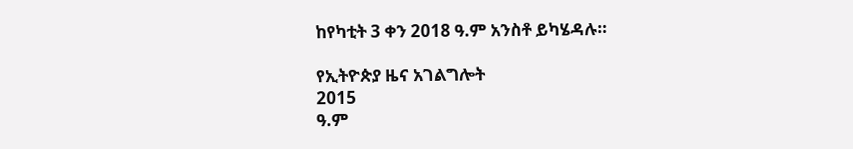ከየካቲት 3 ቀን 2018 ዓ.ም አንስቶ ይካሄዳሉ።

የኢትዮጵያ ዜና አገልግሎት
2015
ዓ.ም